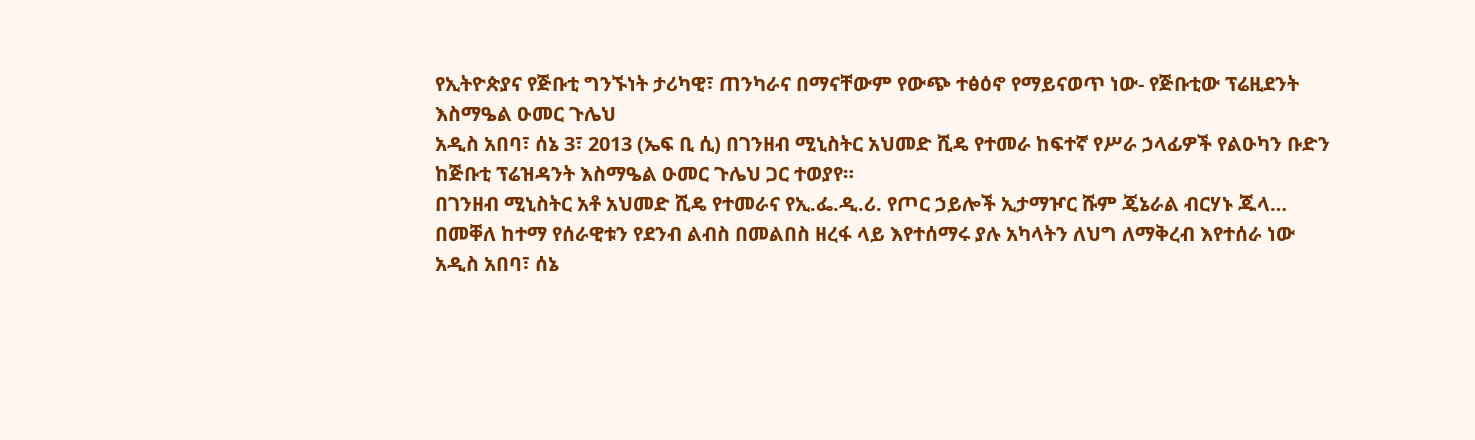የኢትዮጵያና የጅቡቲ ግንኙነት ታሪካዊ፣ ጠንካራና በማናቸውም የውጭ ተፅዕኖ የማይናወጥ ነው- የጅቡቲው ፕሬዚደንት እስማዔል ዑመር ጉሌህ
አዲስ አበባ፣ ሰኔ 3፣ 2013 (ኤፍ ቢ ሲ) በገንዘብ ሚኒስትር አህመድ ሺዴ የተመራ ከፍተኛ የሥራ ኃላፊዎች የልዑካን ቡድን ከጅቡቲ ፕሬዝዳንት እስማዔል ዑመር ጉሌህ ጋር ተወያየ።
በገንዘብ ሚኒስትር አቶ አህመድ ሺዴ የተመራና የኢ.ፌ.ዲ.ሪ. የጦር ኃይሎች ኢታማዦር ሹም ጄኔራል ብርሃኑ ጁላ…
በመቐለ ከተማ የሰራዊቱን የደንብ ልብስ በመልበስ ዘረፋ ላይ እየተሰማሩ ያሉ አካላትን ለህግ ለማቅረብ እየተሰራ ነው
አዲስ አበባ፣ ሰኔ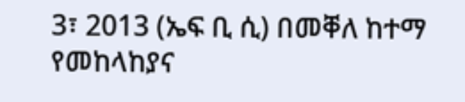3፣ 2013 (ኤፍ ቢ ሲ) በመቐለ ከተማ የመከላከያና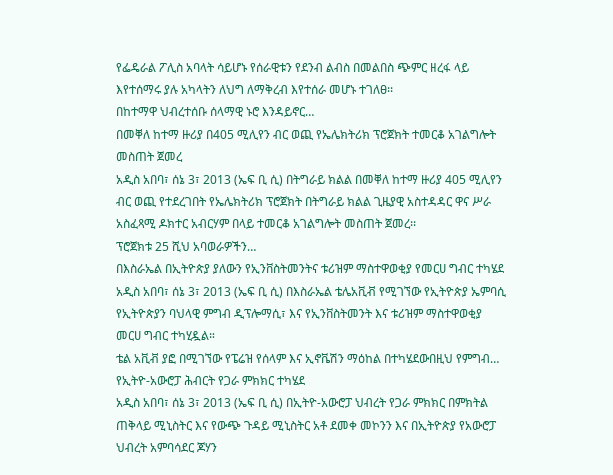የፌዴራል ፖሊስ አባላት ሳይሆኑ የሰራዊቱን የደንብ ልብስ በመልበስ ጭምር ዘረፋ ላይ እየተሰማሩ ያሉ አካላትን ለህግ ለማቅረብ እየተሰራ መሆኑ ተገለፀ፡፡
በከተማዋ ህብረተሰቡ ሰላማዊ ኑሮ እንዳይኖር…
በመቐለ ከተማ ዙሪያ በ405 ሚሊየን ብር ወጪ የኤሌክትሪክ ፕሮጀክት ተመርቆ አገልግሎት መስጠት ጀመረ
አዲስ አበባ፣ ሰኔ 3፣ 2013 (ኤፍ ቢ ሲ) በትግራይ ክልል በመቐለ ከተማ ዙሪያ 405 ሚሊየን ብር ወጪ የተደረገበት የኤሌክትሪክ ፕሮጀክት በትግራይ ክልል ጊዜያዊ አስተዳዳር ዋና ሥራ አስፈጻሚ ዶክተር አብርሃም በላይ ተመርቆ አገልግሎት መስጠት ጀመረ፡፡
ፕሮጀክቱ 25 ሺህ አባወራዎችን…
በእስራኤል በኢትዮጵያ ያለውን የኢንቨስትመንትና ቱሪዝም ማስተዋወቂያ የመርሀ ግብር ተካሄደ
አዲስ አበባ፣ ሰኔ 3፣ 2013 (ኤፍ ቢ ሲ) በእስራኤል ቴሌአቪቭ የሚገኘው የኢትዮጵያ ኤምባሲ የኢትዮጵያን ባህላዊ ምግብ ዲፕሎማሲ፣ እና የኢንቨስትመንት እና ቱሪዝም ማስተዋወቂያ መርሀ ግብር ተካሂዷል።
ቴል አቪቭ ያፎ በሚገኘው የፔሬዝ የሰላም እና ኢኖቬሽን ማዕከል በተካሄደውበዚህ የምግብ…
የኢትዮ-አውሮፓ ሕብርት የጋራ ምክክር ተካሄደ
አዲስ አበባ፣ ሰኔ 3፣ 2013 (ኤፍ ቢ ሲ) በኢትዮ-አውሮፓ ህብረት የጋራ ምክክር በምክትል ጠቅላይ ሚኒስትር እና የውጭ ጉዳይ ሚኒስትር አቶ ደመቀ መኮንን እና በኢትዮጵያ የአውሮፓ ህብረት አምባሳደር ጆሃን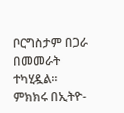ቦርግስታም በጋራ በመመራት ተካሂዷል።
ምክክሩ በኢትዮ-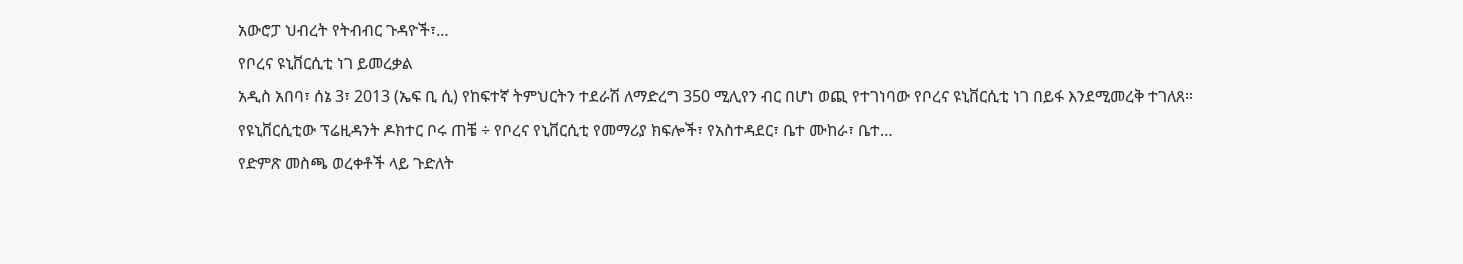አውሮፓ ህብረት የትብብር ጉዳዮች፣…
የቦረና ዩኒቨርሲቲ ነገ ይመረቃል
አዲስ አበባ፣ ሰኔ 3፣ 2013 (ኤፍ ቢ ሲ) የከፍተኛ ትምህርትን ተደራሽ ለማድረግ 350 ሚሊየን ብር በሆነ ወጪ የተገነባው የቦረና ዩኒቨርሲቲ ነገ በይፋ እንደሚመረቅ ተገለጸ።
የዩኒቨርሲቲው ፕሬዚዳንት ዶክተር ቦሩ ጠቼ ÷ የቦረና የኒቨርሲቲ የመማሪያ ክፍሎች፣ የአስተዳደር፣ ቤተ ሙከራ፣ ቤተ…
የድምጽ መስጫ ወረቀቶች ላይ ጉድለት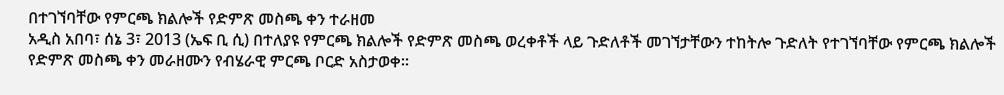በተገኘባቸው የምርጫ ክልሎች የድምጽ መስጫ ቀን ተራዘመ
አዲስ አበባ፣ ሰኔ 3፣ 2013 (ኤፍ ቢ ሲ) በተለያዩ የምርጫ ክልሎች የድምጽ መስጫ ወረቀቶች ላይ ጉድለቶች መገኘታቸውን ተከትሎ ጉድለት የተገኘባቸው የምርጫ ክልሎች የድምጽ መስጫ ቀን መራዘሙን የብሄራዊ ምርጫ ቦርድ አስታወቀ።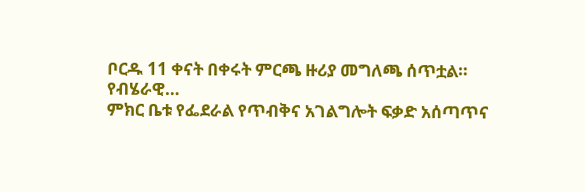ቦርዱ 11 ቀናት በቀሩት ምርጫ ዙሪያ መግለጫ ሰጥቷል።
የብሄራዊ…
ምክር ቤቱ የፌደራል የጥብቅና አገልግሎት ፍቃድ አሰጣጥና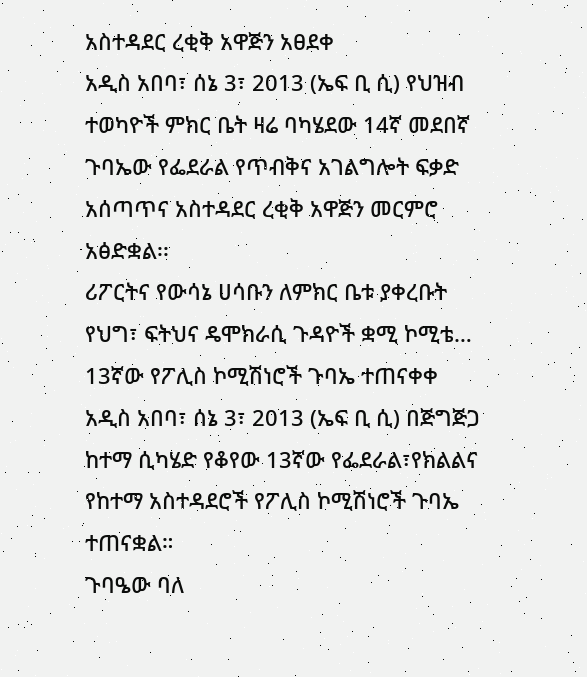አስተዳደር ረቂቅ አዋጅን አፀደቀ
አዲስ አበባ፣ ሰኔ 3፣ 2013 (ኤፍ ቢ ሲ) የህዝብ ተወካዮች ምክር ቤት ዛሬ ባካሄደው 14ኛ መደበኛ ጉባኤው የፌደራል የጥብቅና አገልግሎት ፍቃድ አሰጣጥና አስተዳደር ረቂቅ አዋጅን መርምሮ አፅድቋል፡፡
ሪፖርትና የውሳኔ ሀሳቡን ለምክር ቤቱ ያቀረቡት የህግ፣ ፍትህና ዴሞክራሲ ጉዳዮች ቋሚ ኮሚቴ…
13ኛው የፖሊስ ኮሚሽነሮች ጉባኤ ተጠናቀቀ
አዲስ አበባ፣ ሰኔ 3፣ 2013 (ኤፍ ቢ ሲ) በጅግጅጋ ከተማ ሲካሄድ የቆየው 13ኛው የፌደራል፣የክልልና የከተማ አስተዳደሮች የፖሊስ ኮሚሽነሮች ጉባኤ ተጠናቋል።
ጉባዔው ባለ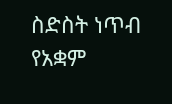ስድስት ነጥብ የአቋም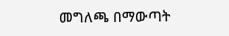መግለጫ በማውጣት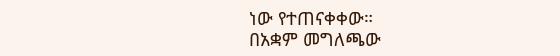ነው የተጠናቀቀው።
በአቋም መግለጫው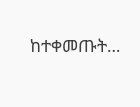ከተቀመጡት…